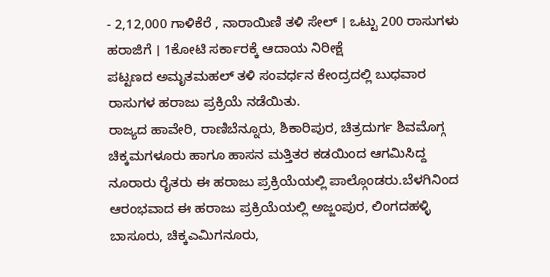- 2,12,000 ಗಾಳಿಕೆರೆ , ನಾರಾಯಿಣಿ ತಳಿ ಸೇಲ್ । ಒಟ್ಟು 200 ರಾಸುಗಳು ಹರಾಜಿಗೆ । 1ಕೋಟಿ ಸರ್ಕಾರಕ್ಕೆ ಆದಾಯ ನಿರೀಕ್ಷೆ
ಪಟ್ಟಣದ ಅಮೃತಮಹಲ್ ತಳಿ ಸಂವರ್ಧನ ಕೇಂದ್ರದಲ್ಲಿ ಬುಧವಾರ ರಾಸುಗಳ ಹರಾಜು ಪ್ರಕ್ರಿಯೆ ನಡೆಯಿತು.
ರಾಜ್ಯದ ಹಾವೇರಿ, ರಾಣಿಬೆನ್ನೂರು, ಶಿಕಾರಿಪುರ, ಚಿತ್ರದುರ್ಗ ಶಿವಮೊಗ್ಗ ಚಿಕ್ಕಮಗಳೂರು ಹಾಗೂ ಹಾಸನ ಮತ್ತಿತರ ಕಡಯಿಂದ ಆಗಮಿಸಿದ್ದ ನೂರಾರು ರೈತರು ಈ ಹರಾಜು ಪ್ರಕ್ರಿಯೆಯಲ್ಲಿ ಪಾಲ್ಗೊಂಡರು.ಬೆಳಗಿನಿಂದ ಆರಂಭವಾದ ಈ ಹರಾಜು ಪ್ರಕ್ರಿಯೆಯಲ್ಲಿ ಅಜ್ಜಂಪುರ, ಲಿಂಗದಹಳ್ಳಿ ಬಾಸೂರು, ಚಿಕ್ಕಎಮಿಗನೂರು,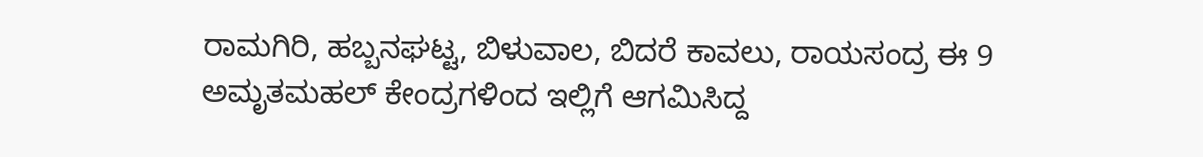ರಾಮಗಿರಿ, ಹಬ್ಬನಘಟ್ಟ, ಬಿಳುವಾಲ, ಬಿದರೆ ಕಾವಲು, ರಾಯಸಂದ್ರ ಈ 9 ಅಮೃತಮಹಲ್ ಕೇಂದ್ರಗಳಿಂದ ಇಲ್ಲಿಗೆ ಆಗಮಿಸಿದ್ದ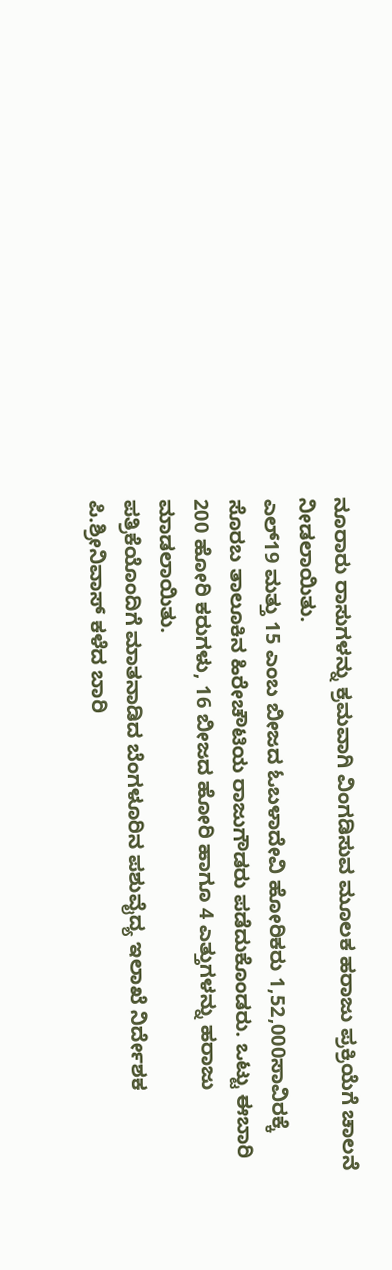ನೂರಾರು ರಾಸುಗಳನ್ನು ಕ್ರಮವಾಗಿ ವಿಂಗಡಿಸುವ ಮೂಲಕ ಹರಾಜು ಪ್ರಕ್ರಿಯೆಗೆ ಚಾಲನೆ ನೀಡಲಾಯಿತು.
ಎಲ್19 ಮತ್ತು 15 ಎಂಬ ಬೀಜದ ಓಬಳಾದೇವಿ ಹೋರಿಕರು 1,52,000ಸಾವಿರಕ್ಕೆ ಸೊರಬ ತಾಲೂಕಿನ ಹಿರೇಚೌಟಿಯ ರಾಜುಗೌಡರು ಪಡೆದುಕೊಂಡರು. ಒಟ್ಟು ಈಬಾರಿ 200 ಹೋರಿ ಕರುಗಳು, 16 ಬೀಜದ ಹೋರಿ ಹಾಗೂ 4 ಎತ್ತುಗಳನ್ನು ಹರಾಜು ಮಾಡಲಾಯಿತು.
ಪತ್ರಿಕೆಯೊಂದಿಗೆ ಮಾತನಾಡಿದ ಬೆಂಗಳೂರಿನ ಪಶುವೈದ್ಯ ಇಲಾಖೆ ನಿರ್ದೇಶಕ ಪಿ.ಶ್ರೀನಿವಾಸ್ ಕಳೆದ ಬಾರಿ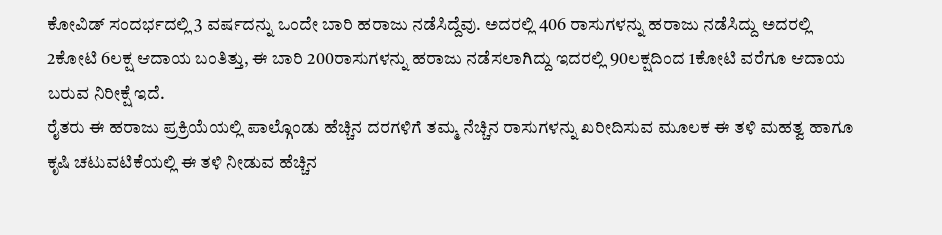ಕೋವಿಡ್ ಸಂದರ್ಭದಲ್ಲಿ 3 ವರ್ಷದನ್ನು ಒಂದೇ ಬಾರಿ ಹರಾಜು ನಡೆಸಿದ್ದೆವು. ಅದರಲ್ಲಿ 406 ರಾಸುಗಳನ್ನು ಹರಾಜು ನಡೆಸಿದ್ದು ಅದರಲ್ಲಿ 2ಕೋಟಿ 6ಲಕ್ಷ ಆದಾಯ ಬಂತಿತ್ತು, ಈ ಬಾರಿ 200ರಾಸುಗಳನ್ನು ಹರಾಜು ನಡೆಸಲಾಗಿದ್ದು ಇದರಲ್ಲಿ 90ಲಕ್ಷದಿಂದ 1ಕೋಟಿ ವರೆಗೂ ಆದಾಯ ಬರುವ ನಿರೀಕ್ಷೆ ಇದೆ.
ರೈತರು ಈ ಹರಾಜು ಪ್ರಕ್ರಿಯೆಯಲ್ಲಿ ಪಾಲ್ಗೊಂಡು ಹೆಚ್ಚಿನ ದರಗಳಿಗೆ ತಮ್ಮ ನೆಚ್ಚಿನ ರಾಸುಗಳನ್ನು ಖರೀದಿಸುವ ಮೂಲಕ ಈ ತಳಿ ಮಹತ್ವ ಹಾಗೂ ಕೃಷಿ ಚಟುವಟಿಕೆಯಲ್ಲಿ ಈ ತಳಿ ನೀಡುವ ಹೆಚ್ಚಿನ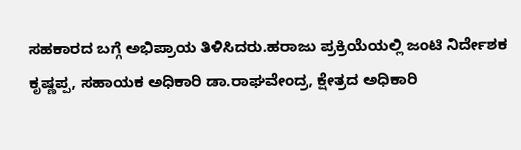ಸಹಕಾರದ ಬಗ್ಗೆ ಅಭಿಪ್ರಾಯ ತಿಳಿಸಿದರು.ಹರಾಜು ಪ್ರಕ್ರಿಯೆಯಲ್ಲಿ ಜಂಟಿ ನಿರ್ದೇಶಕ ಕೃಷ್ಣಪ್ಪ, ಸಹಾಯಕ ಅಧಿಕಾರಿ ಡಾ.ರಾಘವೇಂದ್ರ, ಕ್ಷೇತ್ರದ ಅಧಿಕಾರಿ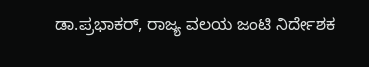ಡಾ.ಪ್ರಭಾಕರ್, ರಾಜ್ಯ ವಲಯ ಜಂಟಿ ನಿರ್ದೇಶಕ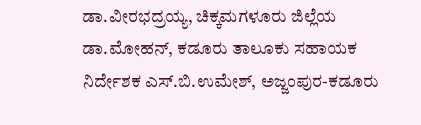ಡಾ.ವೀರಭದ್ರಯ್ಯ, ಚಿಕ್ಕಮಗಳೂರು ಜಿಲ್ಲೆಯ ಡಾ.ಮೋಹನ್, ಕಡೂರು ತಾಲೂಕು ಸಹಾಯಕ ನಿರ್ದೇಶಕ ಎಸ್.ಬಿ.ಉಮೇಶ್, ಅಜ್ಜಂಪುರ-ಕಡೂರು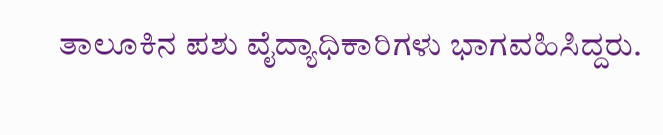ತಾಲೂಕಿನ ಪಶು ವೈದ್ಯಾಧಿಕಾರಿಗಳು ಭಾಗವಹಿಸಿದ್ದರು.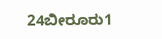24ಬೀರೂರು1